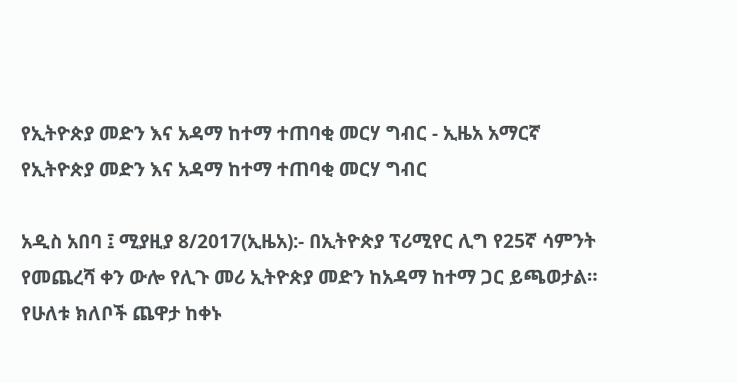የኢትዮጵያ መድን እና አዳማ ከተማ ተጠባቂ መርሃ ግብር - ኢዜአ አማርኛ
የኢትዮጵያ መድን እና አዳማ ከተማ ተጠባቂ መርሃ ግብር

አዲስ አበባ ፤ ሚያዚያ 8/2017(ኢዜአ):- በኢትዮጵያ ፕሪሚየር ሊግ የ25ኛ ሳምንት የመጨረሻ ቀን ውሎ የሊጉ መሪ ኢትዮጵያ መድን ከአዳማ ከተማ ጋር ይጫወታል።
የሁለቱ ክለቦች ጨዋታ ከቀኑ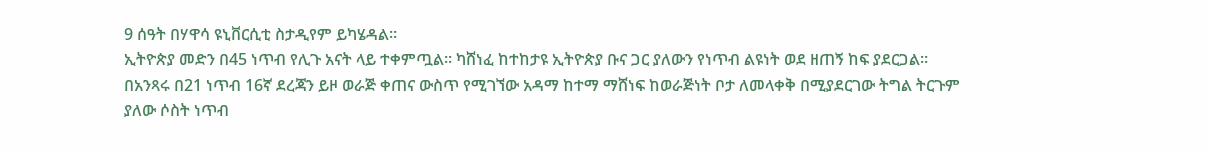9 ሰዓት በሃዋሳ ዩኒቨርሲቲ ስታዲየም ይካሄዳል።
ኢትዮጵያ መድን በ45 ነጥብ የሊጉ አናት ላይ ተቀምጧል። ካሸነፈ ከተከታዩ ኢትዮጵያ ቡና ጋር ያለውን የነጥብ ልዩነት ወደ ዘጠኝ ከፍ ያደርጋል።
በአንጻሩ በ21 ነጥብ 16ኛ ደረጃን ይዞ ወራጅ ቀጠና ውስጥ የሚገኘው አዳማ ከተማ ማሸነፍ ከወራጅነት ቦታ ለመላቀቅ በሚያደርገው ትግል ትርጉም ያለው ሶስት ነጥብ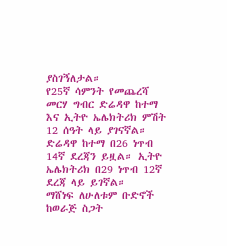ያስገኝለታል።
የ25ኛ ሳምንት የመጨረሻ መርሃ ግብር ድሬዳዋ ከተማ እና ኢትዮ ኤሌክትሪክ ምሽት 12 ሰዓት ላይ ያገናኛል።
ድሬዳዋ ከተማ በ26 ነጥብ 14ኛ ደረጃን ይዟል። ኢትዮ ኤሌክትሪክ በ29 ነጥብ 12ኛ ደረጃ ላይ ይገኛል።
ማሸነፍ ለሁለቱም ቡድኖች ከወራጅ ስጋት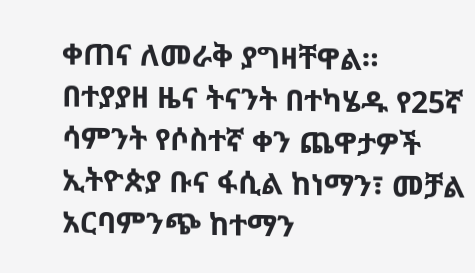ቀጠና ለመራቅ ያግዛቸዋል።
በተያያዘ ዜና ትናንት በተካሄዱ የ25ኛ ሳምንት የሶስተኛ ቀን ጨዋታዎች ኢትዮጵያ ቡና ፋሲል ከነማን፣ መቻል አርባምንጭ ከተማን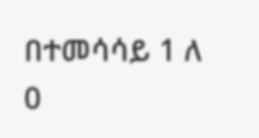በተመሳሳይ 1 ለ 0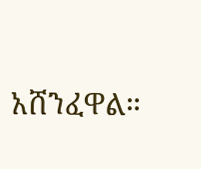አሸንፈዋል።